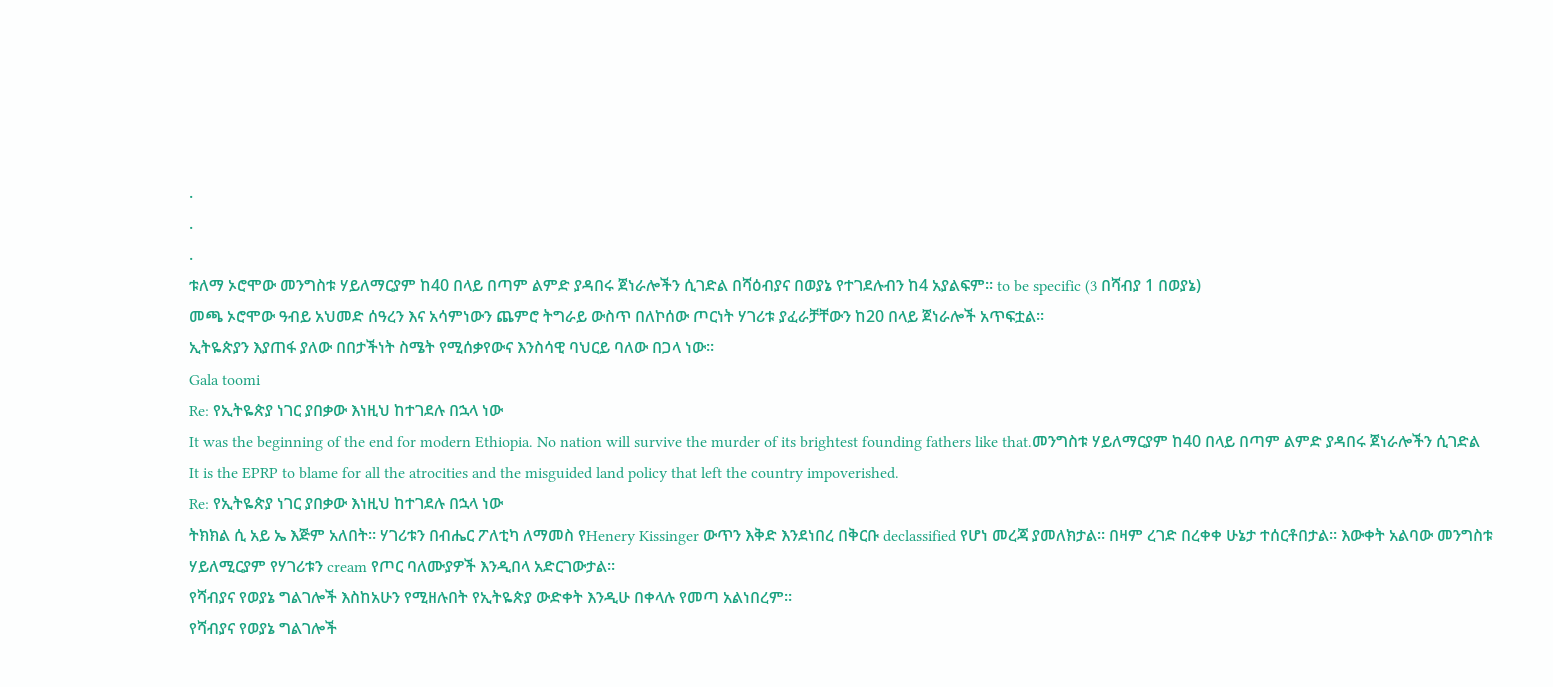.
.
.
ቱለማ ኦሮሞው መንግስቱ ሃይለማርያም ከ40 በላይ በጣም ልምድ ያዳበሩ ጀነራሎችን ሲገድል በሻዕብያና በወያኔ የተገደሉብን ከ4 አያልፍም። to be specific (3 በሻብያ 1 በወያኔ)
መጫ ኦሮሞው ዓብይ አህመድ ሰዓረን እና አሳምነውን ጨምሮ ትግራይ ውስጥ በለኮሰው ጦርነት ሃገሪቱ ያፈራቻቸውን ከ20 በላይ ጀነራሎች አጥፍቷል።
ኢትዬጵያን እያጠፋ ያለው በበታችነት ስሜት የሚሰቃየውና እንስሳዊ ባህርይ ባለው በጋላ ነው።
Gala toomi
Re: የኢትዬጵያ ነገር ያበቃው እነዚህ ከተገደሉ በኋላ ነው
It was the beginning of the end for modern Ethiopia. No nation will survive the murder of its brightest founding fathers like that.መንግስቱ ሃይለማርያም ከ40 በላይ በጣም ልምድ ያዳበሩ ጀነራሎችን ሲገድል
It is the EPRP to blame for all the atrocities and the misguided land policy that left the country impoverished.
Re: የኢትዬጵያ ነገር ያበቃው እነዚህ ከተገደሉ በኋላ ነው
ትክክል ሲ አይ ኤ እጅም አለበት። ሃገሪቱን በብሔር ፖለቲካ ለማመስ የHenery Kissinger ውጥን እቅድ እንደነበረ በቅርቡ declassified የሆነ መረጃ ያመለክታል። በዛም ረገድ በረቀቀ ሁኔታ ተሰርቶበታል። እውቀት አልባው መንግስቱ ሃይለሚርያም የሃገሪቱን cream የጦር ባለሙያዎች እንዲበላ አድርገውታል።
የሻብያና የወያኔ ግልገሎች እስከአሁን የሚዘሉበት የኢትዬጵያ ውድቀት እንዲሁ በቀላሉ የመጣ አልነበረም።
የሻብያና የወያኔ ግልገሎች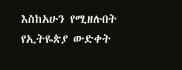እስከአሁን የሚዘሉበት የኢትዬጵያ ውድቀት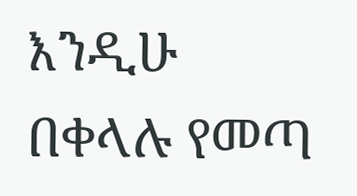እንዲሁ በቀላሉ የመጣ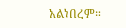አልነበረም።